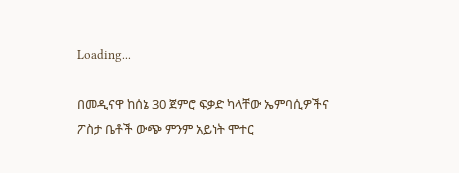Loading...

በመዲናዋ ከሰኔ 30 ጀምሮ ፍቃድ ካላቸው ኤምባሲዎችና ፖስታ ቤቶች ውጭ ምንም አይነት ሞተር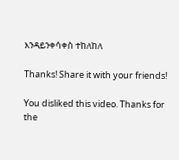እንዳይንቀሳቀስ ተከለከለ

Thanks! Share it with your friends!

You disliked this video. Thanks for the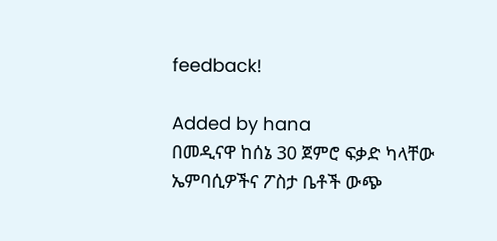feedback!

Added by hana
በመዲናዋ ከሰኔ 30 ጀምሮ ፍቃድ ካላቸው ኤምባሲዎችና ፖስታ ቤቶች ውጭ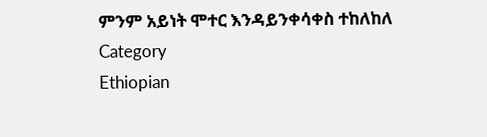ምንም አይነት ሞተር እንዳይንቀሳቀስ ተከለከለ
Category
Ethiopian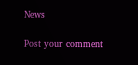News

Post your comment